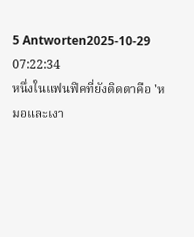5 Antworten2025-10-29 07:22:34
หนึ่งในแฟนฟิคที่ยังติดตาคือ 'หมอและเงา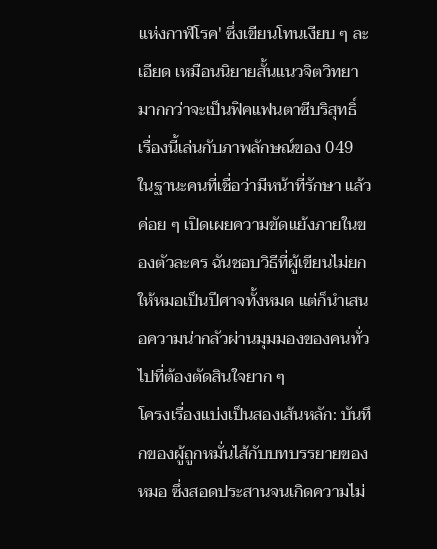แห่งกาฬโรค' ซึ่งเขียนโทนเงียบ ๆ ละเอียด เหมือนนิยายสั้นแนวจิตวิทยามากกว่าจะเป็นฟิคแฟนตาซีบริสุทธิ์ เรื่องนี้เล่นกับภาพลักษณ์ของ 049 ในฐานะคนที่เชื่อว่ามีหน้าที่รักษา แล้วค่อย ๆ เปิดเผยความขัดแย้งภายในของตัวละคร ฉันชอบวิธีที่ผู้เขียนไม่ยกให้หมอเป็นปีศาจทั้งหมด แต่ก็นำเสนอความน่ากลัวผ่านมุมมองของคนทั่วไปที่ต้องตัดสินใจยาก ๆ
โครงเรื่องแบ่งเป็นสองเส้นหลัก: บันทึกของผู้ถูกหมั่นไส้กับบทบรรยายของหมอ ซึ่งสอดประสานจนเกิดความไม่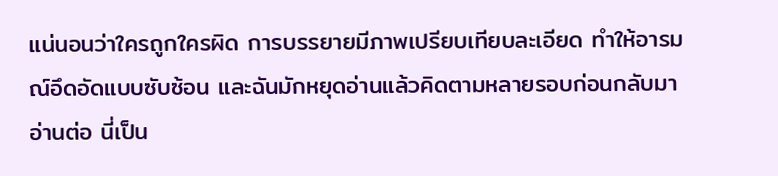แน่นอนว่าใครถูกใครผิด การบรรยายมีภาพเปรียบเทียบละเอียด ทำให้อารมณ์อึดอัดแบบซับซ้อน และฉันมักหยุดอ่านแล้วคิดตามหลายรอบก่อนกลับมาอ่านต่อ นี่เป็น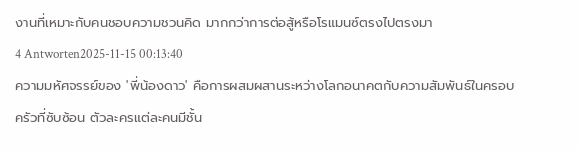งานที่เหมาะกับคนชอบความชวนคิด มากกว่าการต่อสู้หรือโรแมนซ์ตรงไปตรงมา
4 Antworten2025-11-15 00:13:40
ความมหัศจรรย์ของ 'พี่น้องดาว' คือการผสมผสานระหว่างโลกอนาคตกับความสัมพันธ์ในครอบครัวที่ซับซ้อน ตัวละครแต่ละคนมีชั้น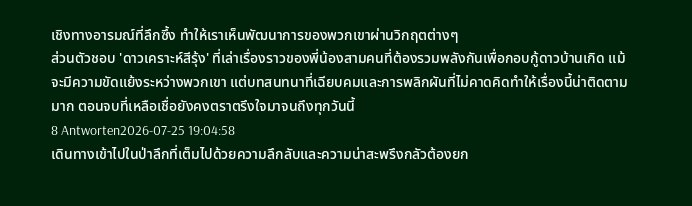เชิงทางอารมณ์ที่ลึกซึ้ง ทำให้เราเห็นพัฒนาการของพวกเขาผ่านวิกฤตต่างๆ
ส่วนตัวชอบ 'ดาวเคราะห์สีรุ้ง' ที่เล่าเรื่องราวของพี่น้องสามคนที่ต้องรวมพลังกันเพื่อกอบกู้ดาวบ้านเกิด แม้จะมีความขัดแย้งระหว่างพวกเขา แต่บทสนทนาที่เฉียบคมและการพลิกผันที่ไม่คาดคิดทำให้เรื่องนี้น่าติดตามมาก ตอนจบที่เหลือเชื่อยังคงตราตรึงใจมาจนถึงทุกวันนี้
8 Antworten2026-07-25 19:04:58
เดินทางเข้าไปในป่าลึกที่เต็มไปด้วยความลึกลับและความน่าสะพรึงกลัวต้องยก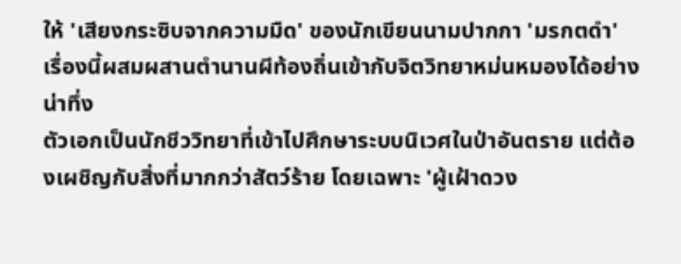ให้ 'เสียงกระซิบจากความมืด' ของนักเขียนนามปากกา 'มรกตดำ' เรื่องนี้ผสมผสานตำนานผีท้องถิ่นเข้ากับจิตวิทยาหม่นหมองได้อย่างน่าทึ่ง
ตัวเอกเป็นนักชีววิทยาที่เข้าไปศึกษาระบบนิเวศในป่าอันตราย แต่ต้องเผชิญกับสิ่งที่มากกว่าสัตว์ร้าย โดยเฉพาะ 'ผู้เฝ้าดวง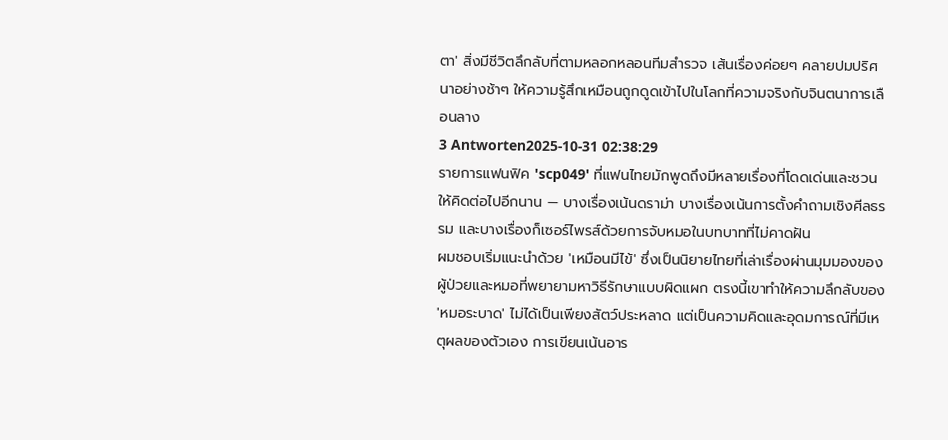ตา' สิ่งมีชีวิตลึกลับที่ตามหลอกหลอนทีมสำรวจ เส้นเรื่องค่อยๆ คลายปมปริศนาอย่างช้าๆ ให้ความรู้สึกเหมือนถูกดูดเข้าไปในโลกที่ความจริงกับจินตนาการเลือนลาง
3 Antworten2025-10-31 02:38:29
รายการแฟนฟิค 'scp049' ที่แฟนไทยมักพูดถึงมีหลายเรื่องที่โดดเด่นและชวนให้คิดต่อไปอีกนาน — บางเรื่องเน้นดราม่า บางเรื่องเน้นการตั้งคำถามเชิงศีลธรรม และบางเรื่องก็เซอร์ไพรส์ด้วยการจับหมอในบทบาทที่ไม่คาดฝัน
ผมชอบเริ่มแนะนำด้วย 'เหมือนมีไข้' ซึ่งเป็นนิยายไทยที่เล่าเรื่องผ่านมุมมองของผู้ป่วยและหมอที่พยายามหาวิธีรักษาแบบผิดแผก ตรงนี้เขาทำให้ความลึกลับของ 'หมอระบาด' ไม่ได้เป็นเพียงสัตว์ประหลาด แต่เป็นความคิดและอุดมการณ์ที่มีเหตุผลของตัวเอง การเขียนเน้นอาร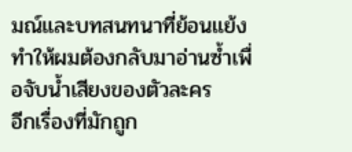มณ์และบทสนทนาที่ย้อนแย้ง ทำให้ผมต้องกลับมาอ่านซ้ำเพื่อจับน้ำเสียงของตัวละคร
อีกเรื่องที่มักถูก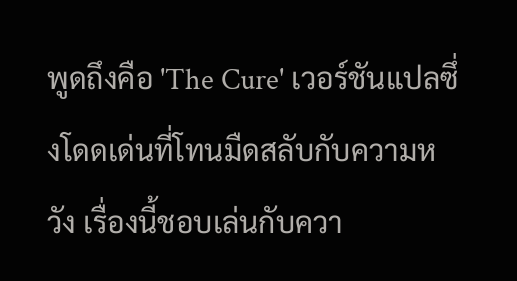พูดถึงคือ 'The Cure' เวอร์ชันแปลซึ่งโดดเด่นที่โทนมืดสลับกับความหวัง เรื่องนี้ชอบเล่นกับควา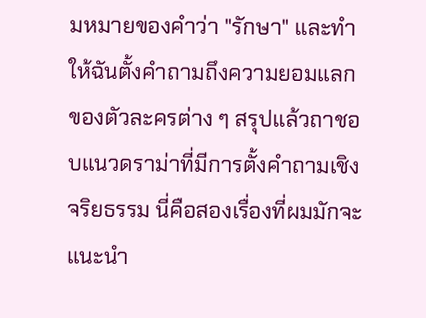มหมายของคำว่า "รักษา" และทำให้ฉันตั้งคำถามถึงความยอมแลกของตัวละครต่าง ๆ สรุปแล้วถาชอบแนวดราม่าที่มีการตั้งคำถามเชิงจริยธรรม นี่คือสองเรื่องที่ผมมักจะแนะนำ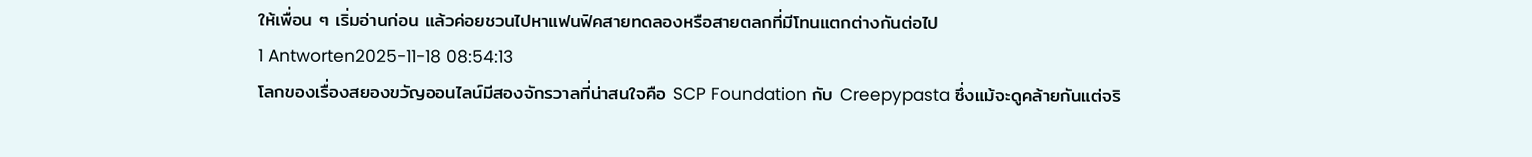ให้เพื่อน ๆ เริ่มอ่านก่อน แล้วค่อยชวนไปหาแฟนฟิคสายทดลองหรือสายตลกที่มีโทนแตกต่างกันต่อไป
1 Antworten2025-11-18 08:54:13
โลกของเรื่องสยองขวัญออนไลน์มีสองจักรวาลที่น่าสนใจคือ SCP Foundation กับ Creepypasta ซึ่งแม้จะดูคล้ายกันแต่จริ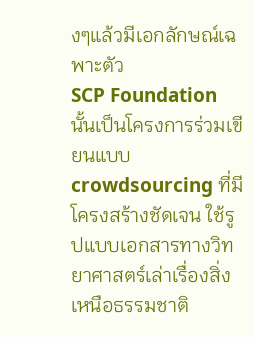งๆแล้วมีเอกลักษณ์เฉพาะตัว
SCP Foundation นั้นเป็นโครงการร่วมเขียนแบบ crowdsourcing ที่มีโครงสร้างชัดเจน ใช้รูปแบบเอกสารทางวิทยาศาสตร์เล่าเรื่องสิ่งเหนือธรรมชาติ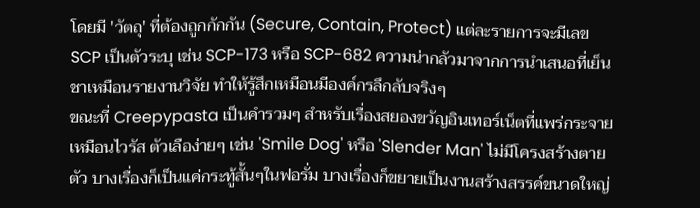โดยมี 'วัตถุ' ที่ต้องถูกกักกัน (Secure, Contain, Protect) แต่ละรายการจะมีเลข SCP เป็นตัวระบุ เช่น SCP-173 หรือ SCP-682 ความน่ากลัวมาจากการนำเสนอที่เย็นชาเหมือนรายงานวิจัย ทำให้รู้สึกเหมือนมีองค์กรลึกลับจริงๆ
ขณะที่ Creepypasta เป็นคำรวมๆ สำหรับเรื่องสยองขวัญอินเทอร์เน็ตที่แพร่กระจายเหมือนไวรัส ตัวเลือง่ายๆ เช่น 'Smile Dog' หรือ 'Slender Man' ไม่มีโครงสร้างตายตัว บางเรื่องก็เป็นแค่กระทู้สั้นๆในฟอรั่ม บางเรื่องก็ขยายเป็นงานสร้างสรรค์ขนาดใหญ่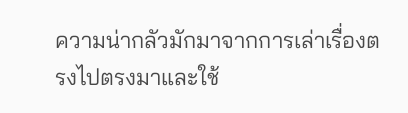ความน่ากลัวมักมาจากการเล่าเรื่องตรงไปตรงมาและใช้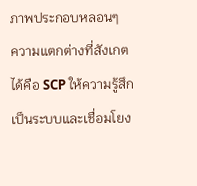ภาพประกอบหลอนๆ
ความแตกต่างที่สังเกตได้คือ SCP ให้ความรู้สึกเป็นระบบและเชื่อมโยง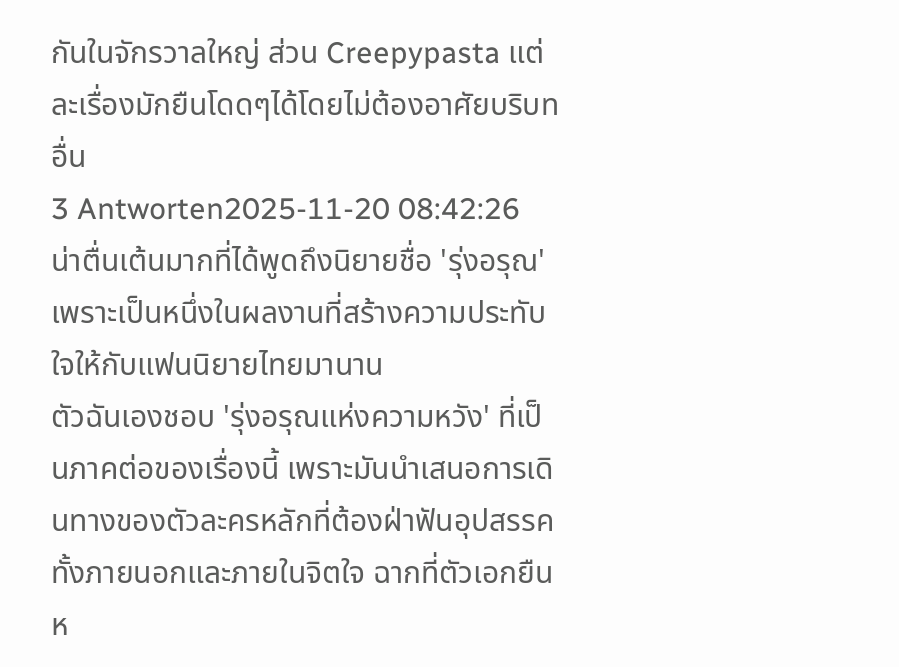กันในจักรวาลใหญ่ ส่วน Creepypasta แต่ละเรื่องมักยืนโดดๆได้โดยไม่ต้องอาศัยบริบทอื่น
3 Antworten2025-11-20 08:42:26
น่าตื่นเต้นมากที่ได้พูดถึงนิยายชื่อ 'รุ่งอรุณ' เพราะเป็นหนึ่งในผลงานที่สร้างความประทับใจให้กับแฟนนิยายไทยมานาน
ตัวฉันเองชอบ 'รุ่งอรุณแห่งความหวัง' ที่เป็นภาคต่อของเรื่องนี้ เพราะมันนำเสนอการเดินทางของตัวละครหลักที่ต้องฝ่าฟันอุปสรรคทั้งภายนอกและภายในจิตใจ ฉากที่ตัวเอกยืนห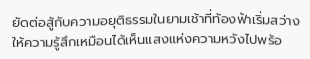ยัดต่อสู้กับความอยุติธรรมในยามเช้าที่ท้องฟ้าเริ่มสว่าง ให้ความรู้สึกเหมือนได้เห็นแสงแห่งความหวังไปพร้อ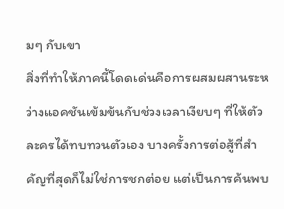มๆ กับเขา
สิ่งที่ทำให้ภาคนี้โดดเด่นคือการผสมผสานระหว่างแอคชันเข้มข้นกับช่วงเวลาเงียบๆ ที่ให้ตัวละครได้ทบทวนตัวเอง บางครั้งการต่อสู้ที่สำคัญที่สุดก็ไม่ใช่การชกต่อย แต่เป็นการค้นพบ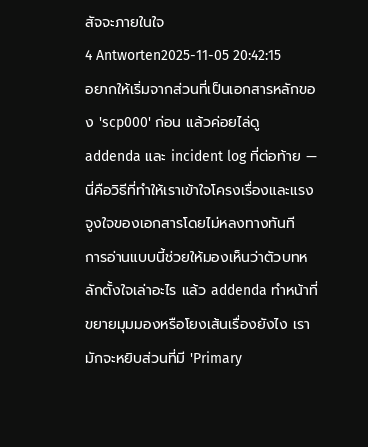สัจจะภายในใจ
4 Antworten2025-11-05 20:42:15
อยากให้เริ่มจากส่วนที่เป็นเอกสารหลักของ 'scp000' ก่อน แล้วค่อยไล่ดู addenda และ incident log ที่ต่อท้าย — นี่คือวิธีที่ทำให้เราเข้าใจโครงเรื่องและแรงจูงใจของเอกสารโดยไม่หลงทางทันที
การอ่านแบบนี้ช่วยให้มองเห็นว่าตัวบทหลักตั้งใจเล่าอะไร แล้ว addenda ทำหน้าที่ขยายมุมมองหรือโยงเส้นเรื่องยังไง เรามักจะหยิบส่วนที่มี 'Primary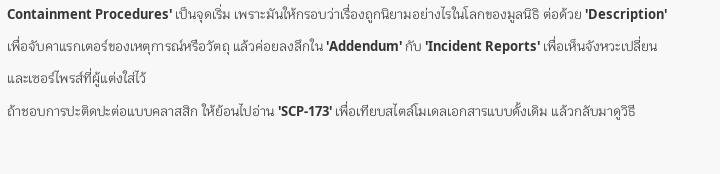Containment Procedures' เป็นจุดเริ่ม เพราะมันให้กรอบว่าเรื่องถูกนิยามอย่างไรในโลกของมูลนิธิ ต่อด้วย 'Description' เพื่อจับคาแรกเตอร์ของเหตุการณ์หรือวัตถุ แล้วค่อยลงลึกใน 'Addendum' กับ 'Incident Reports' เพื่อเห็นจังหวะเปลี่ยนและเซอร์ไพรส์ที่ผู้แต่งใส่ไว้
ถ้าชอบการปะติดปะต่อแบบคลาสสิก ให้ย้อนไปอ่าน 'SCP-173' เพื่อเทียบสไตล์โมเดลเอกสารแบบดั้งเดิม แล้วกลับมาดูวิธี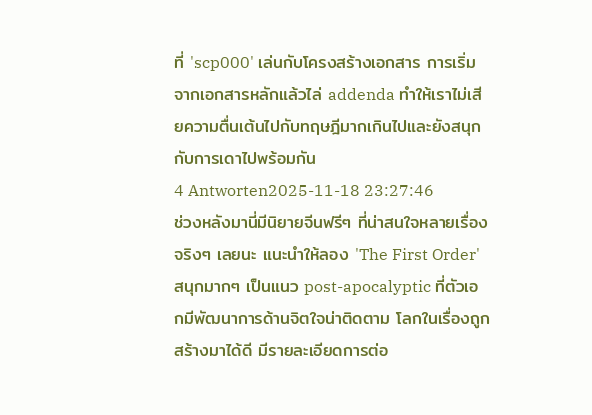ที่ 'scp000' เล่นกับโครงสร้างเอกสาร การเริ่มจากเอกสารหลักแล้วไล่ addenda ทำให้เราไม่เสียความตื่นเต้นไปกับทฤษฎีมากเกินไปและยังสนุกกับการเดาไปพร้อมกัน
4 Antworten2025-11-18 23:27:46
ช่วงหลังมานี่มีนิยายจีนฟรีๆ ที่น่าสนใจหลายเรื่องจริงๆ เลยนะ แนะนำให้ลอง 'The First Order' สนุกมากๆ เป็นแนว post-apocalyptic ที่ตัวเอกมีพัฒนาการด้านจิตใจน่าติดตาม โลกในเรื่องถูกสร้างมาได้ดี มีรายละเอียดการต่อ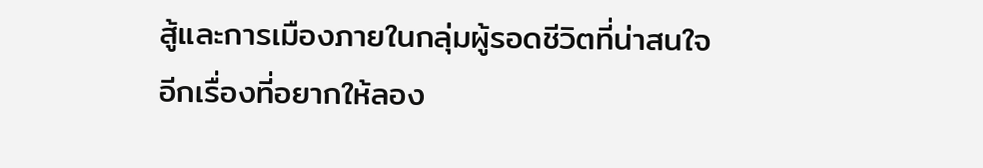สู้และการเมืองภายในกลุ่มผู้รอดชีวิตที่น่าสนใจ
อีกเรื่องที่อยากให้ลอง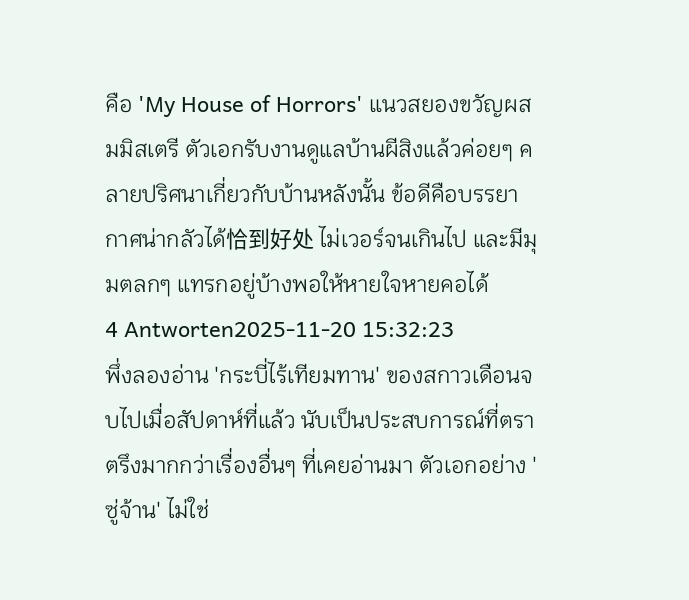คือ 'My House of Horrors' แนวสยองขวัญผสมมิสเตรี ตัวเอกรับงานดูแลบ้านผีสิงแล้วค่อยๆ คลายปริศนาเกี่ยวกับบ้านหลังนั้น ข้อดีคือบรรยากาศน่ากลัวได้恰到好处 ไม่เวอร์จนเกินไป และมีมุมตลกๆ แทรกอยู่บ้างพอให้หายใจหายคอได้
4 Antworten2025-11-20 15:32:23
พึ่งลองอ่าน 'กระบี่ไร้เทียมทาน' ของสกาวเดือนจบไปเมื่อสัปดาห์ที่แล้ว นับเป็นประสบการณ์ที่ตราตรึงมากกว่าเรื่องอื่นๆ ที่เคยอ่านมา ตัวเอกอย่าง 'ซู่จ้าน' ไม่ใช่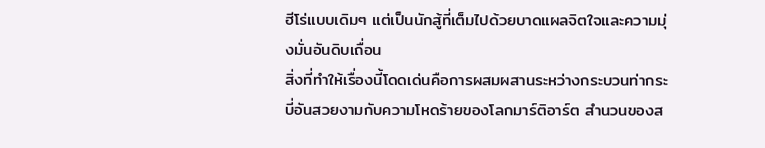ฮีโร่แบบเดิมๆ แต่เป็นนักสู้ที่เต็มไปด้วยบาดแผลจิตใจและความมุ่งมั่นอันดิบเถื่อน
สิ่งที่ทำให้เรื่องนี้โดดเด่นคือการผสมผสานระหว่างกระบวนท่ากระบี่อันสวยงามกับความโหดร้ายของโลกมาร์ติอาร์ต สำนวนของส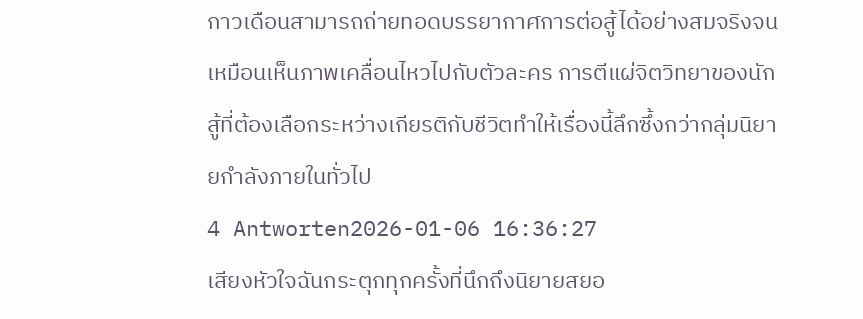กาวเดือนสามารถถ่ายทอดบรรยากาศการต่อสู้ได้อย่างสมจริงจนเหมือนเห็นภาพเคลื่อนไหวไปกับตัวละคร การตีแผ่จิตวิทยาของนักสู้ที่ต้องเลือกระหว่างเกียรติกับชีวิตทำให้เรื่องนี้ลึกซึ้งกว่ากลุ่มนิยายกำลังภายในทั่วไป
4 Antworten2026-01-06 16:36:27
เสียงหัวใจฉันกระตุกทุกครั้งที่นึกถึงนิยายสยอ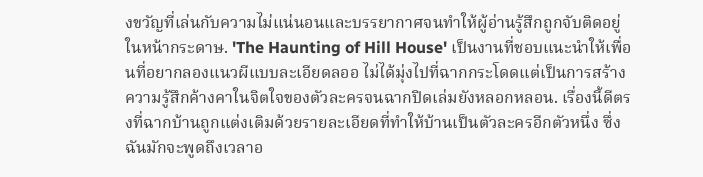งขวัญที่เล่นกับความไม่แน่นอนและบรรยากาศจนทำให้ผู้อ่านรู้สึกถูกจับติดอยู่ในหน้ากระดาษ. 'The Haunting of Hill House' เป็นงานที่ชอบแนะนำให้เพื่อนที่อยากลองแนวผีแบบละเอียดลออ ไม่ได้มุ่งไปที่ฉากกระโดดแต่เป็นการสร้างความรู้สึกค้างคาในจิตใจของตัวละครจนฉากปิดเล่มยังหลอกหลอน. เรื่องนี้ดีตรงที่ฉากบ้านถูกแต่งเติมด้วยรายละเอียดที่ทำให้บ้านเป็นตัวละครอีกตัวหนึ่ง ซึ่งฉันมักจะพูดถึงเวลาอ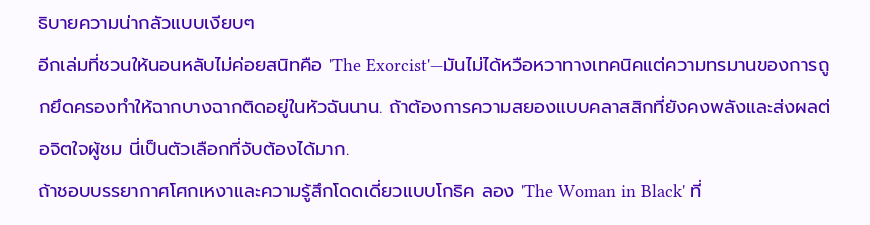ธิบายความน่ากลัวแบบเงียบๆ
อีกเล่มที่ชวนให้นอนหลับไม่ค่อยสนิทคือ 'The Exorcist'—มันไม่ได้หวือหวาทางเทคนิคแต่ความทรมานของการถูกยึดครองทำให้ฉากบางฉากติดอยู่ในหัวฉันนาน. ถ้าต้องการความสยองแบบคลาสสิกที่ยังคงพลังและส่งผลต่อจิตใจผู้ชม นี่เป็นตัวเลือกที่จับต้องได้มาก.
ถ้าชอบบรรยากาศโศกเหงาและความรู้สึกโดดเดี่ยวแบบโกธิค ลอง 'The Woman in Black' ที่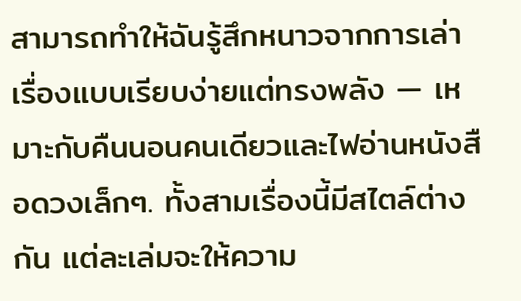สามารถทำให้ฉันรู้สึกหนาวจากการเล่าเรื่องแบบเรียบง่ายแต่ทรงพลัง — เหมาะกับคืนนอนคนเดียวและไฟอ่านหนังสือดวงเล็กๆ. ทั้งสามเรื่องนี้มีสไตล์ต่างกัน แต่ละเล่มจะให้ความ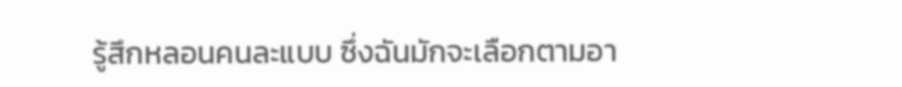รู้สึกหลอนคนละแบบ ซึ่งฉันมักจะเลือกตามอา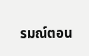รมณ์ตอน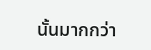นั้นมากกว่า